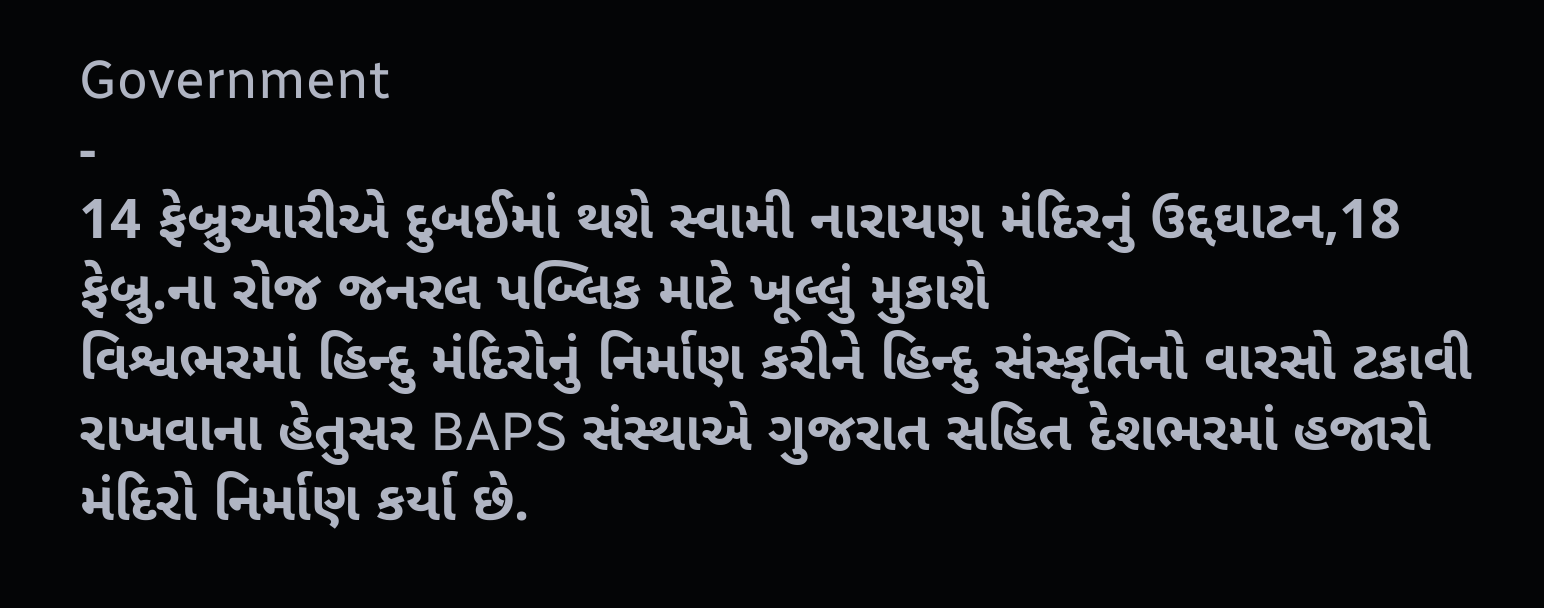Government
-
14 ફેબ્રુઆરીએ દુબઈમાં થશે સ્વામી નારાયણ મંદિરનું ઉદ્દઘાટન,18 ફેબ્રુ.ના રોજ જનરલ પબ્લિક માટે ખૂલ્લું મુકાશે
વિશ્વભરમાં હિન્દુ મંદિરોનું નિર્માણ કરીને હિન્દુ સંસ્કૃતિનો વારસો ટકાવી રાખવાના હેતુસર BAPS સંસ્થાએ ગુજરાત સહિત દેશભરમાં હજારો મંદિરો નિર્માણ કર્યા છે.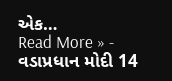એક…
Read More » -
વડાપ્રધાન મોદી 14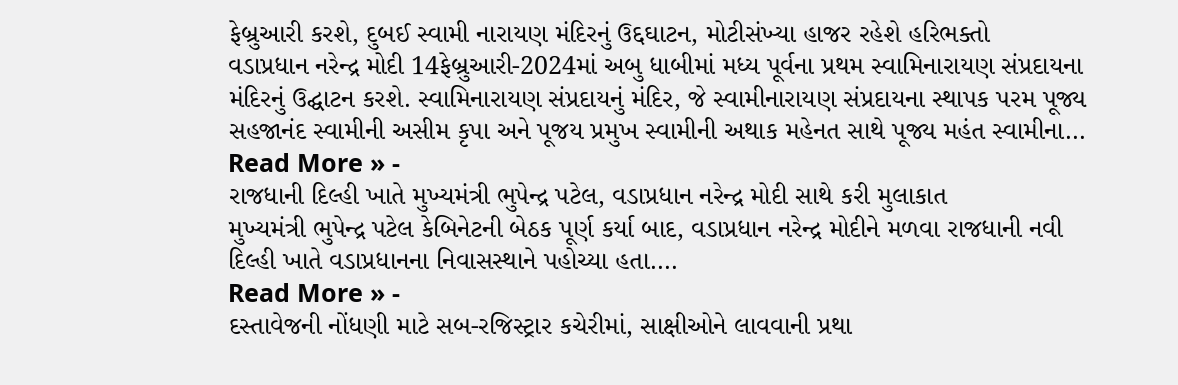ફેબ્રુઆરી કરશે, દુબઈ સ્વામી નારાયણ મંદિરનું ઉદ્દઘાટન, મોટીસંખ્યા હાજર રહેશે હરિભક્તો
વડાપ્રધાન નરેન્દ્ર મોદી 14ફેબ્રુઆરી-2024માં અબુ ધાબીમાં મધ્ય પૂર્વના પ્રથમ સ્વામિનારાયણ સંપ્રદાયના મંદિરનું ઉદ્ઘાટન કરશે. સ્વામિનારાયણ સંપ્રદાયનું મંદિર, જે સ્વામીનારાયણ સંપ્રદાયના સ્થાપક પરમ પૂજ્ય સહજાનંદ સ્વામીની અસીમ કૃપા અને પૂજય પ્રમુખ સ્વામીની અથાક મહેનત સાથે પૂજ્ય મહંત સ્વામીના…
Read More » -
રાજધાની દિલ્હી ખાતે મુખ્યમંત્રી ભુપેન્દ્ર પટેલ, વડાપ્રધાન નરેન્દ્ર મોદી સાથે કરી મુલાકાત
મુખ્યમંત્રી ભુપેન્દ્ર પટેલ કેબિનેટની બેઠક પૂર્ણ કર્યા બાદ, વડાપ્રધાન નરેન્દ્ર મોદીને મળવા રાજધાની નવી દિલ્હી ખાતે વડાપ્રધાનના નિવાસસ્થાને પહોચ્યા હતા.…
Read More » -
દસ્તાવેજની નોંધણી માટે સબ-રજિસ્ટ્રાર કચેરીમાં, સાક્ષીઓને લાવવાની પ્રથા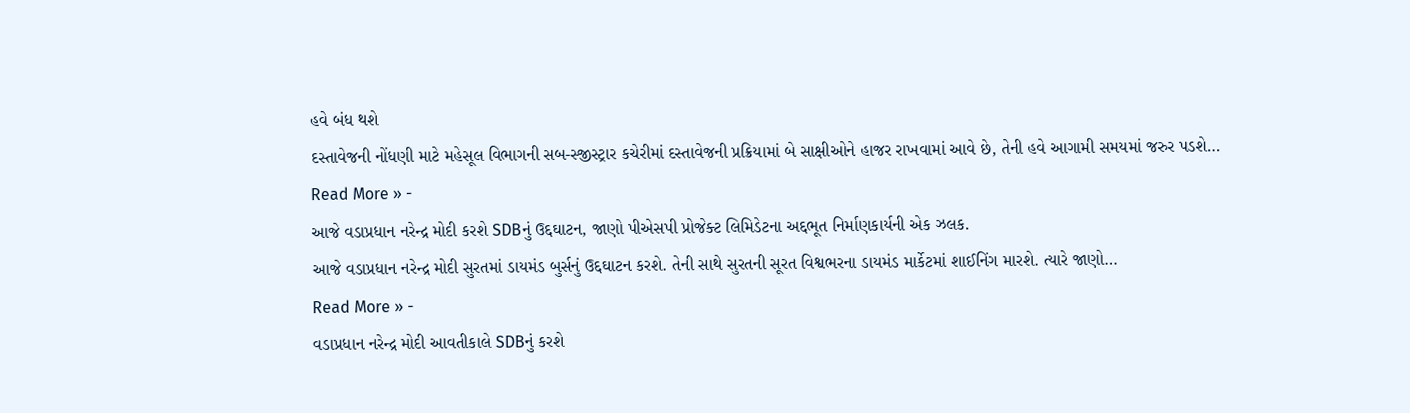હવે બંધ થશે
દસ્તાવેજની નોંધણી માટે મહેસૂલ વિભાગની સબ-સ્જીસ્ટ્રાર કચેરીમાં દસ્તાવેજની પ્રક્રિયામાં બે સાક્ષીઓને હાજર રાખવામાં આવે છે, તેની હવે આગામી સમયમાં જરુર પડશે…
Read More » -
આજે વડાપ્રધાન નરેન્દ્ર મોદી કરશે SDBનું ઉદ્દઘાટન, જાણો પીએસપી પ્રોજેક્ટ લિમિડેટના અદ્દભૂત નિર્માણકાર્યની એક ઝલક.
આજે વડાપ્રધાન નરેન્દ્ર મોદી સુરતમાં ડાયમંડ બુર્સનું ઉદ્દઘાટન કરશે. તેની સાથે સુરતની સૂરત વિશ્વભરના ડાયમંડ માર્કેટમાં શાઈનિંગ મારશે. ત્યારે જાણો…
Read More » -
વડાપ્રધાન નરેન્દ્ર મોદી આવતીકાલે SDBનું કરશે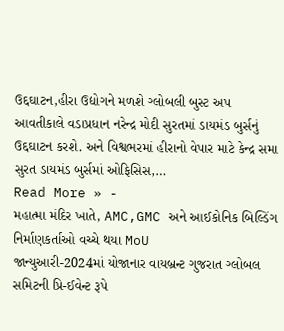ઉદ્દઘાટન,હીરા ઉદ્યોગને મળશે ગ્લોબલી બુસ્ટ અપ
આવતીકાલે વડાપ્રધાન નરેન્દ્ર મોદી સુરતમાં ડાયમંડ બુર્સનું ઉદ્દઘાટન કરશે. અને વિશ્વભરમાં હીરાનો વેપાર માટે કેન્દ્ર સમા સુરત ડાયમંડ બુર્સમાં ઓફિસિસ,…
Read More » -
મહાત્મા મંદિર ખાતે, AMC,GMC અને આઈકોનિક બિલ્ડિંગ નિર્માણકર્તાઓ વચ્ચે થયા MoU
જાન્યુઆરી-2024માં યોજાનાર વાયબ્રન્ટ ગુજરાત ગ્લોબલ સમિટની પ્રિ-ઈવેન્ટ રૂપે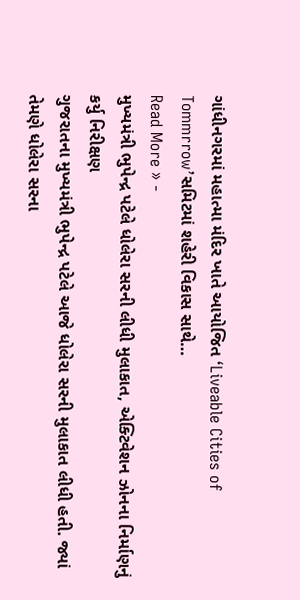ગાંધીનગરમાં મહાત્મા મંદિર ખાતે આયોજિત ‘Liveable Cities of Tommrrow’સમિટમાં શહેરી વિકાસ સાથે…
Read More » -
મુખ્યમંત્રી ભુપેન્દ્ર પટેલે ધોલેરા સરની લીધી મુલાકાત, એક્ટિવેશન ઝોનના નિર્માણનું કર્યુ નિરીક્ષણ
ગુજરાતના મુખ્યમંત્રી ભુપેન્દ્ર પટેલે આજે ધોલેરા સરની મુલાકાત લીધી હતી. જ્યાં તેમણે ધોલેરા સરના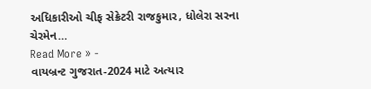અધિકારીઓ ચીફ સેક્રેટરી રાજકુમાર, ધોલેરા સરના ચેરમેન…
Read More » -
વાયબ્રન્ટ ગુજરાત-2024 માટે અત્યાર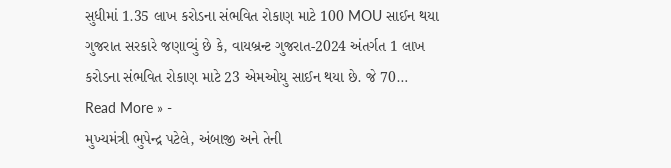સુધીમાં 1.35 લાખ કરોડના સંભવિત રોકાણ માટે 100 MOU સાઈન થયા
ગુજરાત સરકારે જણાવ્યું છે કે, વાયબ્રન્ટ ગુજરાત-2024 અંતર્ગત 1 લાખ કરોડના સંભવિત રોકાણ માટે 23 એમઓયુ સાઈન થયા છે. જે 70…
Read More » -
મુખ્યમંત્રી ભુપેન્દ્ર પટેલે, અંબાજી અને તેની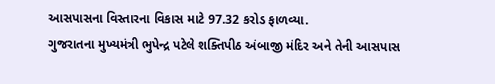આસપાસના વિસ્તારના વિકાસ માટે 97.32 કરોડ ફાળવ્યા.
ગુજરાતના મુખ્યમંત્રી ભુપેન્દ્ર પટેલે શક્તિપીઠ અંબાજી મંદિર અને તેની આસપાસ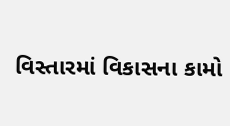વિસ્તારમાં વિકાસના કામો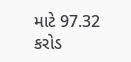માટે 97.32 કરોડ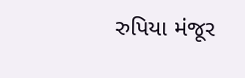રુપિયા મંજૂર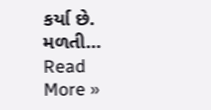કર્યા છે. મળતી…
Read More »